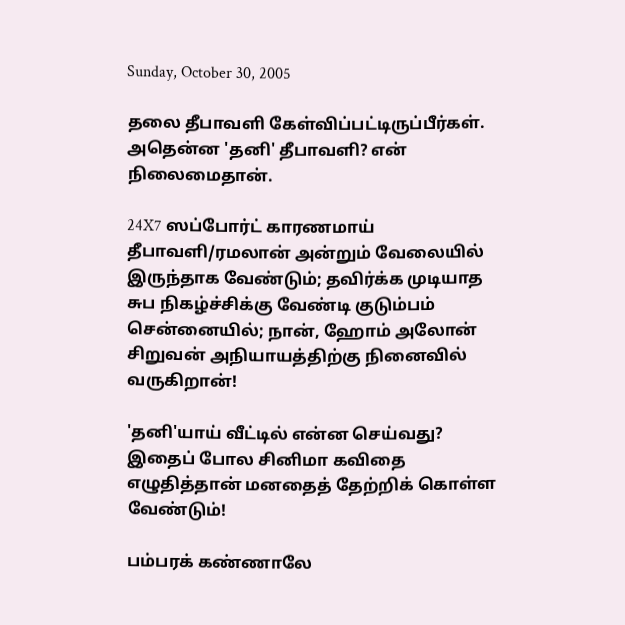Sunday, October 30, 2005

தலை தீபாவளி கேள்விப்பட்டிருப்பீர்கள். அதென்ன 'தனி' தீபாவளி? என் நிலைமைதான்.

24X7 ஸப்போர்ட் காரணமாய் தீபாவளி/ரமலான் அன்றும் வேலையில் இருந்தாக வேண்டும்; தவிர்க்க முடியாத சுப நிகழ்ச்சிக்கு வேண்டி குடும்பம் சென்னையில்; நான், ஹோம் அலோன் சிறுவன் அநியாயத்திற்கு நினைவில் வருகிறான்!

'தனி'யாய் வீட்டில் என்ன செய்வது? இதைப் போல சினிமா கவிதை எழுதித்தான் மனதைத் தேற்றிக் கொள்ள வேண்டும்!

பம்பரக் கண்ணாலே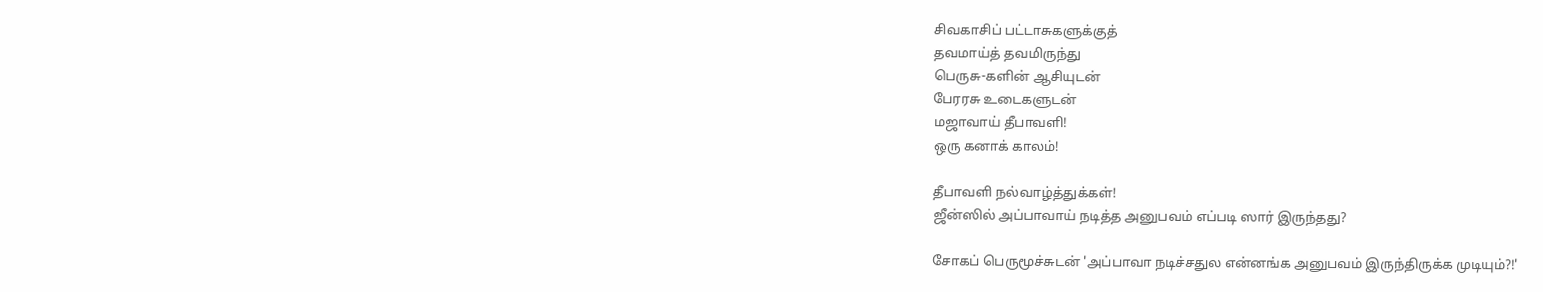சிவகாசிப் பட்டாசுகளுக்குத்
தவமாய்த் தவமிருந்து
பெருசு-களின் ஆசியுடன்
பேரரசு உடைகளுடன்
மஜாவாய் தீபாவளி!
ஒரு கனாக் காலம்!

தீபாவளி நல்வாழ்த்துக்கள்!
ஜீன்ஸில் அப்பாவாய் நடித்த அனுபவம் எப்படி ஸார் இருந்தது?

சோகப் பெருமூச்சுடன் 'அப்பாவா நடிச்சதுல என்னங்க அனுபவம் இருந்திருக்க முடியும்?!'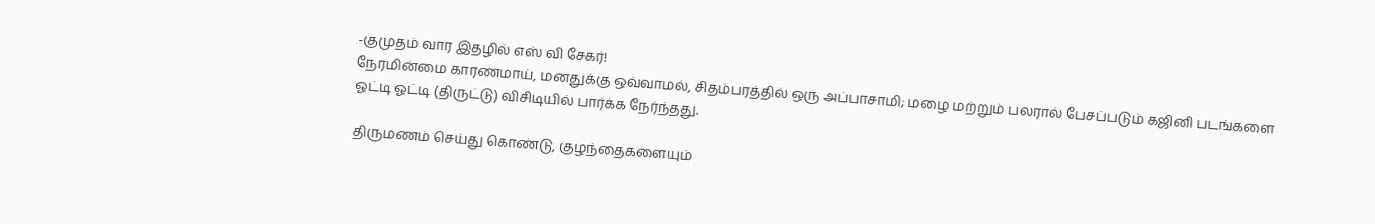-குமுதம் வார இதழில் எஸ் வி சேகர்!
நேரமின்மை காரணமாய், மனதுக்கு ஒவ்வாமல், சிதம்பரத்தில் ஒரு அப்பாசாமி; மழை மற்றும் பலரால் பேசப்படும் கஜினி படங்களை ஓட்டி ஓட்டி (திருட்டு) விசிடியில் பார்க்க நேர்ந்தது.

திருமணம் செய்து கொண்டு, குழந்தைகளையும்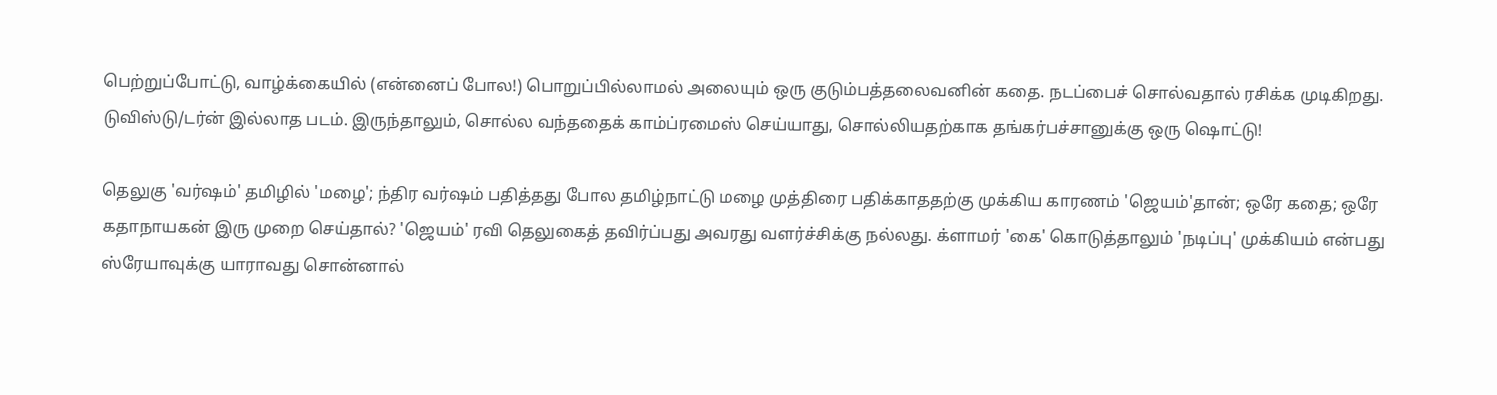பெற்றுப்போட்டு, வாழ்க்கையில் (என்னைப் போல!) பொறுப்பில்லாமல் அலையும் ஒரு குடும்பத்தலைவனின் கதை. நடப்பைச் சொல்வதால் ரசிக்க முடிகிறது. டுவிஸ்டு/டர்ன் இல்லாத படம். இருந்தாலும், சொல்ல வந்ததைக் காம்ப்ரமைஸ் செய்யாது, சொல்லியதற்காக தங்கர்பச்சானுக்கு ஒரு ஷொட்டு!

தெலுகு 'வர்ஷம்' தமிழில் 'மழை'; ந்திர வர்ஷம் பதித்தது போல தமிழ்நாட்டு மழை முத்திரை பதிக்காததற்கு முக்கிய காரணம் 'ஜெயம்'தான்; ஒரே கதை; ஒரே கதாநாயகன் இரு முறை செய்தால்? 'ஜெயம்' ரவி தெலுகைத் தவிர்ப்பது அவரது வளர்ச்சிக்கு நல்லது. க்ளாமர் 'கை' கொடுத்தாலும் 'நடிப்பு' முக்கியம் என்பது ஸ்ரேயாவுக்கு யாராவது சொன்னால்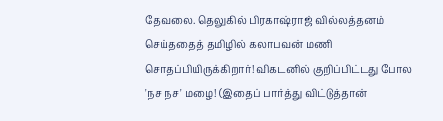தேவலை. தெலுகில் பிரகாஷ்ராஜ் வில்லத்தனம் செய்ததைத் தமிழில் கலாபவன் மணி சொதப்பியிருக்கிறார்! விகடனில் குறிப்பிட்டது போல 'நச நச' மழை! (இதைப் பார்த்து விட்டுத்தான்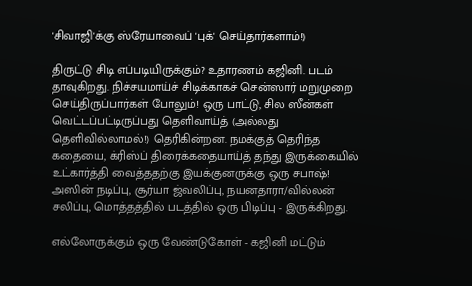'சிவாஜி'க்கு ஸ்ரேயாவைப் 'புக்' செய்தார்களாம்!)

திருட்டு சிடி எப்படியிருக்கும்? உதாரணம் கஜினி. படம் தாவுகிறது. நிச்சயமாய்ச் சிடிக்காகச் சென்ஸார் மறுமுறை செய்திருப்பார்கள் போலும்! ஒரு பாட்டு, சில ஸீன்கள் வெட்டப்பட்டிருப்பது தெளிவாய்த் (அல்லது தெளிவில்லாமல்!) தெரிகின்றன. நமக்குத் தெரிந்த கதையை, க்ரிஸ்ப் திரைக்கதையாய்த் தந்து இருக்கையில் உட்கார்த்தி வைத்ததற்கு இயக்குனருக்கு ஒரு சபாஷ்! அஸின் நடிப்பு, சூர்யா ஜ்வலிப்பு, நயனதாரா/வில்லன் சலிப்பு, மொத்தத்தில் படத்தில் ஒரு பிடிப்பு - இருக்கிறது.

எல்லோருக்கும் ஒரு வேண்டுகோள் - கஜினி மட்டும்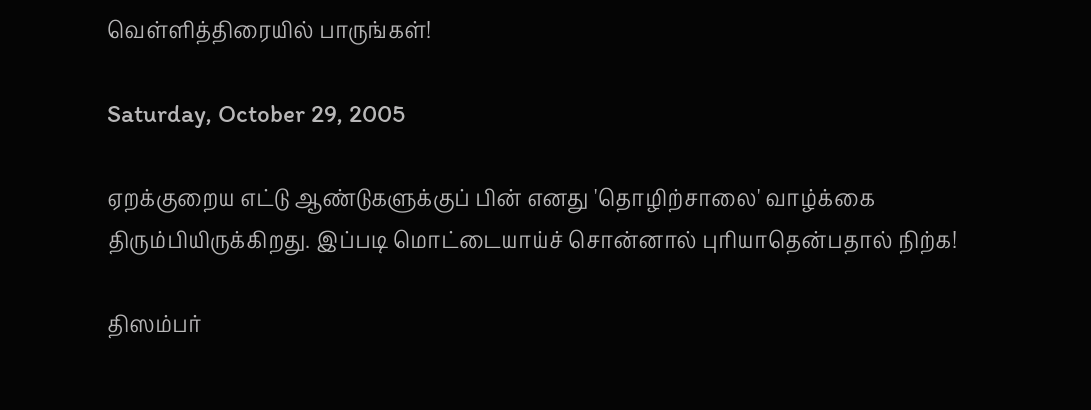வெள்ளித்திரையில் பாருங்கள்!

Saturday, October 29, 2005

ஏறக்குறைய எட்டு ஆண்டுகளுக்குப் பின் எனது 'தொழிற்சாலை' வாழ்க்கை திரும்பியிருக்கிறது. இப்படி மொட்டையாய்ச் சொன்னால் புரியாதென்பதால் நிற்க!

திஸம்பர்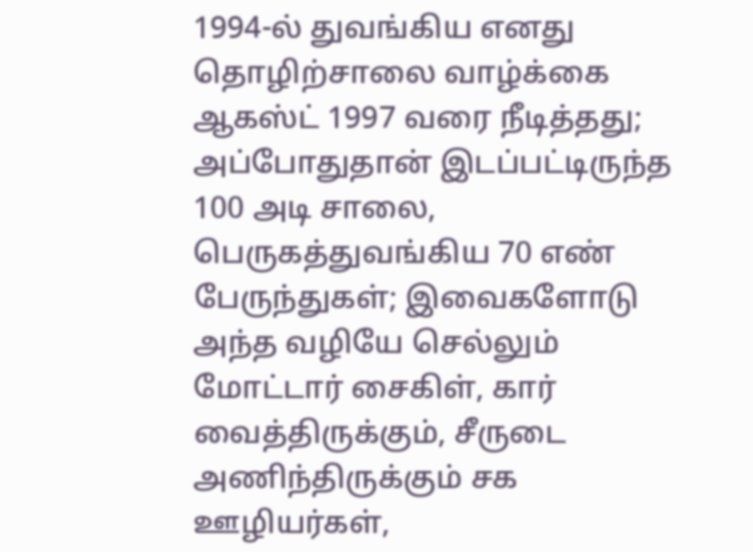1994-ல் துவங்கிய எனது தொழிற்சாலை வாழ்க்கை ஆகஸ்ட் 1997 வரை நீடித்தது; அப்போதுதான் இடப்பட்டிருந்த 100 அடி சாலை, பெருகத்துவங்கிய 70 எண் பேருந்துகள்; இவைகளோடு அந்த வழியே செல்லும் மோட்டார் சைகிள், கார் வைத்திருக்கும், சீருடை அணிந்திருக்கும் சக ஊழியர்கள்,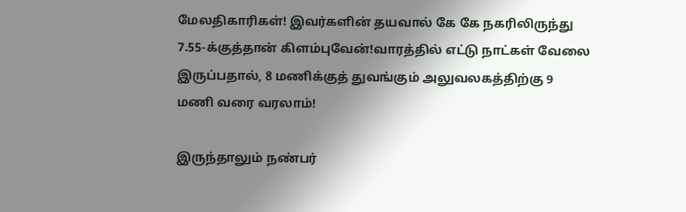மேலதிகாரிகள்! இவர்களின் தயவால் கே கே நகரிலிருந்து 7.55-க்குத்தான் கிளம்புவேன்!வாரத்தில் எட்டு நாட்கள் வேலை இருப்பதால், 8 மணிக்குத் துவங்கும் அலுவலகத்திற்கு 9 மணி வரை வரலாம்!

இருந்தாலும் நண்பர்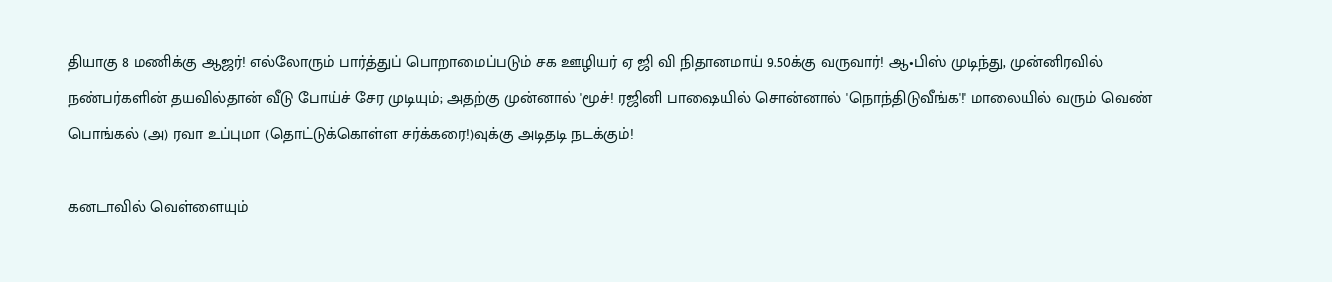தியாகு 8 மணிக்கு ஆஜர்! எல்லோரும் பார்த்துப் பொறாமைப்படும் சக ஊழியர் ஏ ஜி வி நிதானமாய் 9.50க்கு வருவார்! ஆ•பிஸ் முடிந்து, முன்னிரவில் நண்பர்களின் தயவில்தான் வீடு போய்ச் சேர முடியும்; அதற்கு முன்னால் 'மூச்! ரஜினி பாஷையில் சொன்னால் 'நொந்திடுவீங்க'!' மாலையில் வரும் வெண் பொங்கல் (அ) ரவா உப்புமா (தொட்டுக்கொள்ள சர்க்கரை!)வுக்கு அடிதடி நடக்கும்!

கனடாவில் வெள்ளையும்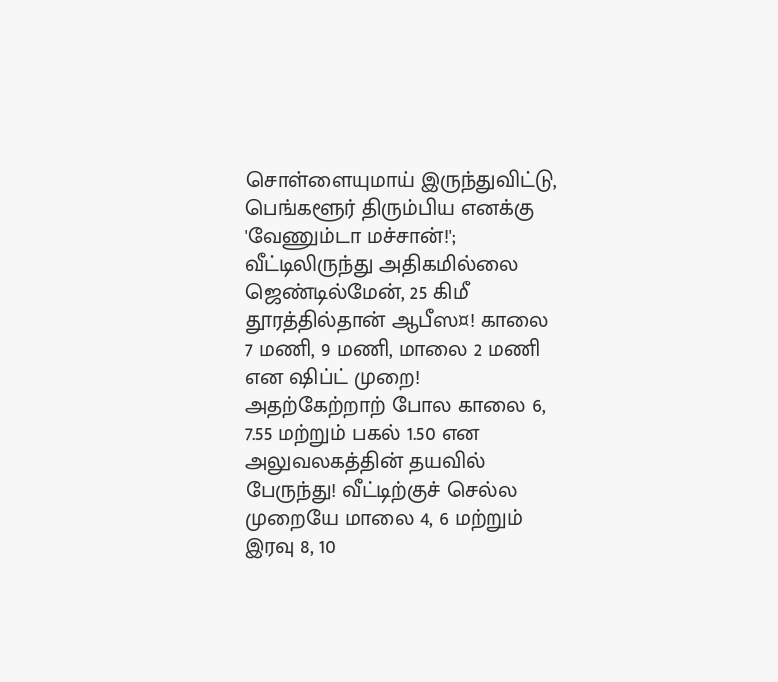சொள்ளையுமாய் இருந்துவிட்டு, பெங்களூர் திரும்பிய எனக்கு 'வேணும்டா மச்சான்!'; வீட்டிலிருந்து அதிகமில்லை ஜெண்டில்மேன், 25 கிமீ தூரத்தில்தான் ஆபீஸ¤! காலை 7 மணி, 9 மணி, மாலை 2 மணி என ஷிப்ட் முறை! அதற்கேற்றாற் போல காலை 6, 7.55 மற்றும் பகல் 1.50 என அலுவலகத்தின் தயவில் பேருந்து! வீட்டிற்குச் செல்ல முறையே மாலை 4, 6 மற்றும் இரவு 8, 10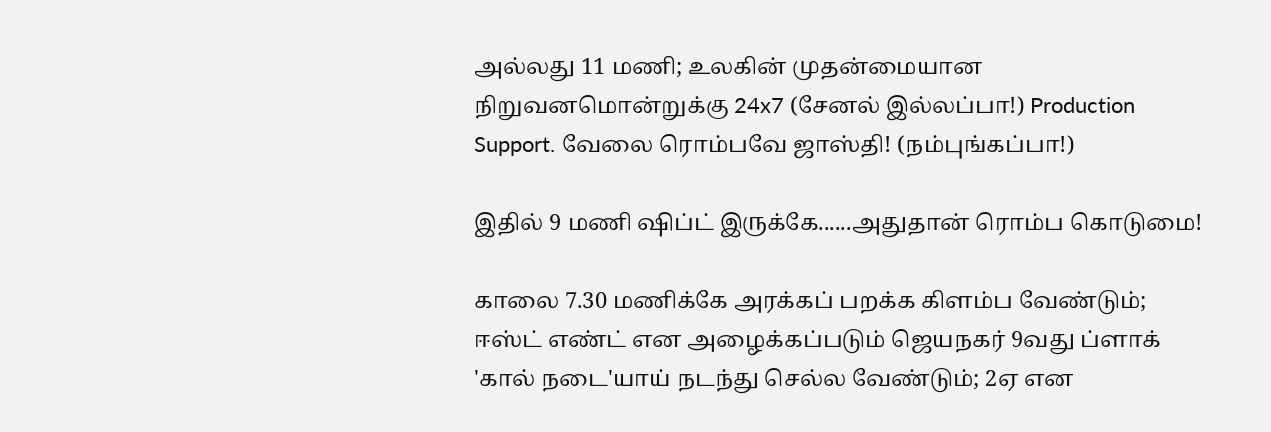அல்லது 11 மணி; உலகின் முதன்மையான நிறுவனமொன்றுக்கு 24x7 (சேனல் இல்லப்பா!) Production Support. வேலை ரொம்பவே ஜாஸ்தி! (நம்புங்கப்பா!)

இதில் 9 மணி ஷிப்ட் இருக்கே......அதுதான் ரொம்ப கொடுமை!

காலை 7.30 மணிக்கே அரக்கப் பறக்க கிளம்ப வேண்டும்; ஈஸ்ட் எண்ட் என அழைக்கப்படும் ஜெயநகர் 9வது ப்ளாக் 'கால் நடை'யாய் நடந்து செல்ல வேண்டும்; 2ஏ என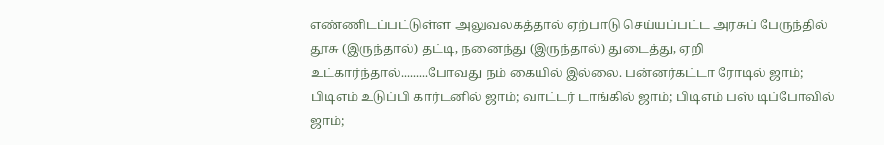எண்ணிடப்பட்டுள்ள அலுவலகத்தால் ஏற்பாடு செய்யப்பட்ட அரசுப் பேருந்தில் தூசு (இருந்தால்) தட்டி, நனைந்து (இருந்தால்) துடைத்து, ஏறி உட்கார்ந்தால்.........போவது நம் கையில் இல்லை. பன்னர்கட்டா ரோடில் ஜாம்; பிடிஎம் உடுப்பி கார்டனில் ஜாம்; வாட்டர் டாங்கில் ஜாம்; பிடிஎம் பஸ் டிப்போவில் ஜாம்;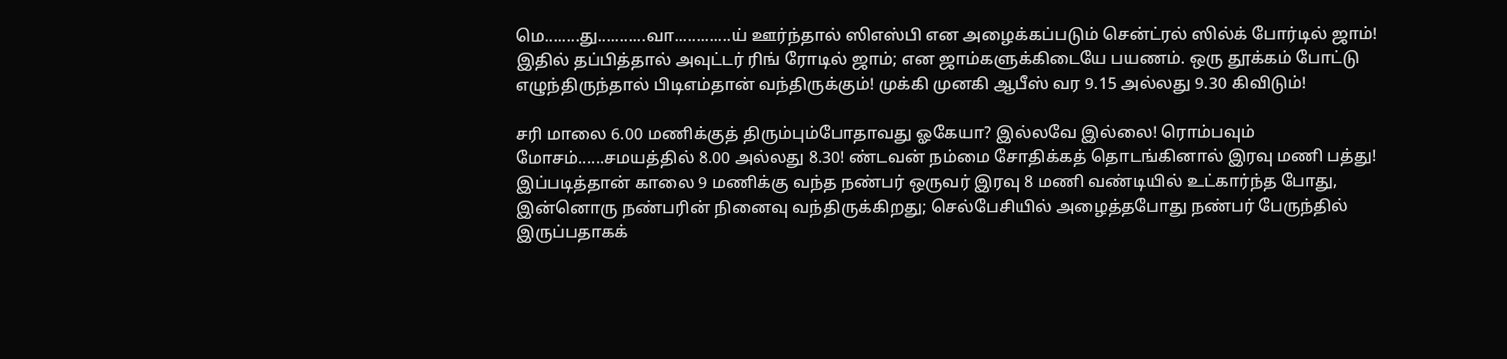மெ........து...........வா.............ய் ஊர்ந்தால் ஸிஎஸ்பி என அழைக்கப்படும் சென்ட்ரல் ஸில்க் போர்டில் ஜாம்! இதில் தப்பித்தால் அவுட்டர் ரிங் ரோடில் ஜாம்; என ஜாம்களுக்கிடையே பயணம். ஒரு தூக்கம் போட்டு எழுந்திருந்தால் பிடிஎம்தான் வந்திருக்கும்! முக்கி முனகி ஆபீஸ் வர 9.15 அல்லது 9.30 கிவிடும்!

சரி மாலை 6.00 மணிக்குத் திரும்பும்போதாவது ஓகேயா? இல்லவே இல்லை! ரொம்பவும் மோசம்......சமயத்தில் 8.00 அல்லது 8.30! ண்டவன் நம்மை சோதிக்கத் தொடங்கினால் இரவு மணி பத்து! இப்படித்தான் காலை 9 மணிக்கு வந்த நண்பர் ஒருவர் இரவு 8 மணி வண்டியில் உட்கார்ந்த போது, இன்னொரு நண்பரின் நினைவு வந்திருக்கிறது; செல்பேசியில் அழைத்தபோது நண்பர் பேருந்தில் இருப்பதாகக்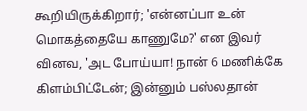கூறியிருக்கிறார்; 'என்னப்பா உன் மொகத்தையே காணுமே?' என இவர் வினவ, 'அட போய்யா! நான் 6 மணிக்கே கிளம்பிட்டேன்; இன்னும் பஸ்லதான்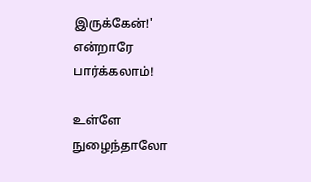இருக்கேன்!' என்றாரே பார்க்கலாம்!

உள்ளே நுழைந்தாலோ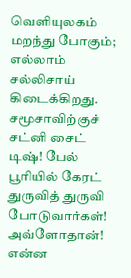வெளியுலகம் மறந்து போகும்; எல்லாம் சல்லிசாய் கிடைக்கிறது. சமூசாவிற்குச் சட்னி சைட் டிஷ்! பேல் பூரியில் கேரட் துருவித் துருவி போடுவார்கள்! அவ்ளோதான்! என்ன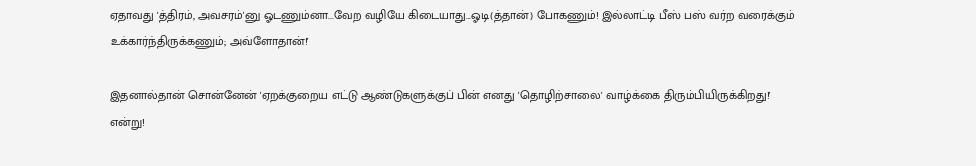ஏதாவது 'த்திரம், அவசரம்'னு ஓடணும்னா...வேற வழியே கிடையாது...ஓடி(த்தான்) போகணும்! இல்லாட்டி பீஸ் பஸ் வர்ற வரைக்கும் உக்கார்ந்திருக்கணும்; அவ்ளோதான்!'

இதனால்தான் சொன்னேன் 'ஏறக்குறைய எட்டு ஆண்டுகளுக்குப் பின் எனது 'தொழிற்சாலை' வாழ்க்கை திரும்பியிருக்கிறது!' என்று!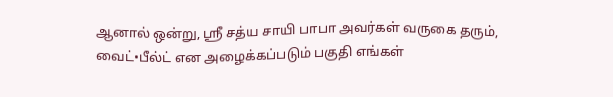ஆனால் ஒன்று, ஸ்ரீ சத்ய சாயி பாபா அவர்கள் வருகை தரும், வைட்•பீல்ட் என அழைக்கப்படும் பகுதி எங்கள்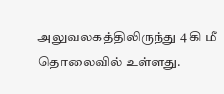அலுவலகத்திலிருந்து 4 கி மீ தொலைவில் உள்ளது.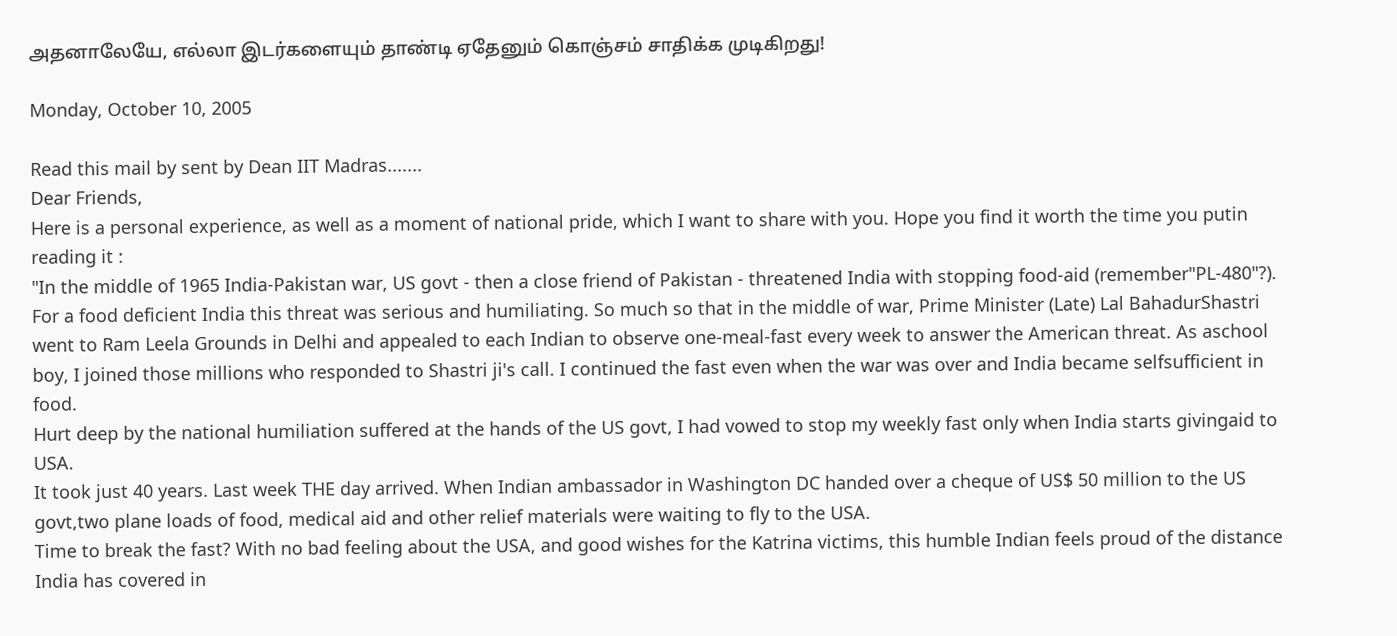அதனாலேயே, எல்லா இடர்களையும் தாண்டி ஏதேனும் கொஞ்சம் சாதிக்க முடிகிறது!

Monday, October 10, 2005

Read this mail by sent by Dean IIT Madras.......
Dear Friends,
Here is a personal experience, as well as a moment of national pride, which I want to share with you. Hope you find it worth the time you putin reading it :
"In the middle of 1965 India-Pakistan war, US govt - then a close friend of Pakistan - threatened India with stopping food-aid (remember"PL-480"?).
For a food deficient India this threat was serious and humiliating. So much so that in the middle of war, Prime Minister (Late) Lal BahadurShastri went to Ram Leela Grounds in Delhi and appealed to each Indian to observe one-meal-fast every week to answer the American threat. As aschool boy, I joined those millions who responded to Shastri ji's call. I continued the fast even when the war was over and India became selfsufficient in food.
Hurt deep by the national humiliation suffered at the hands of the US govt, I had vowed to stop my weekly fast only when India starts givingaid to USA.
It took just 40 years. Last week THE day arrived. When Indian ambassador in Washington DC handed over a cheque of US$ 50 million to the US govt,two plane loads of food, medical aid and other relief materials were waiting to fly to the USA.
Time to break the fast? With no bad feeling about the USA, and good wishes for the Katrina victims, this humble Indian feels proud of the distance India has covered in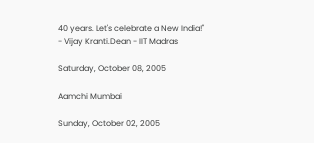40 years. Let's celebrate a New India!"
- Vijay Kranti.Dean - IIT Madras

Saturday, October 08, 2005

Aamchi Mumbai

Sunday, October 02, 2005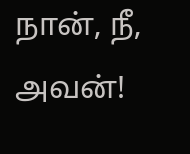நான், நீ, அவன்!